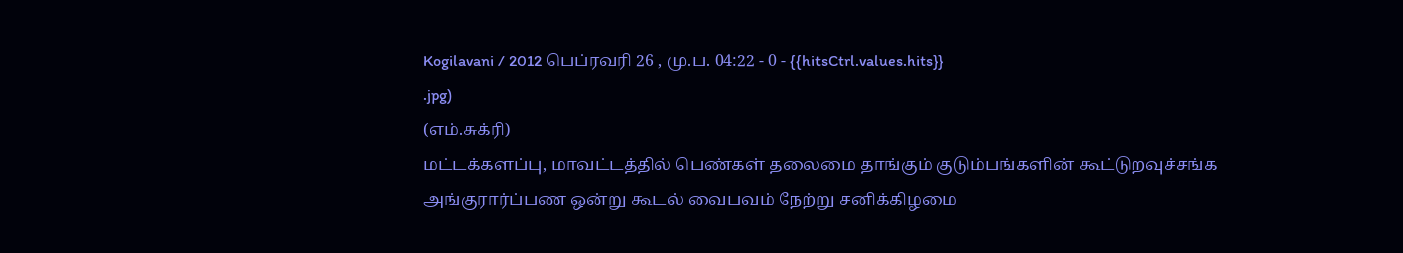Kogilavani / 2012 பெப்ரவரி 26 , மு.ப. 04:22 - 0 - {{hitsCtrl.values.hits}}
.jpg)
(எம்.சுக்ரி)
மட்டக்களப்பு, மாவட்டத்தில் பெண்கள் தலைமை தாங்கும் குடும்பங்களின் கூட்டுறவுச்சங்க அங்குரார்ப்பண ஒன்று கூடல் வைபவம் நேற்று சனிக்கிழமை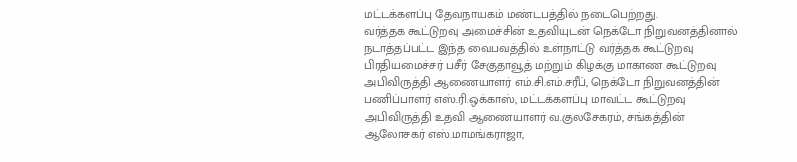மட்டக்களப்பு தேவநாயகம் மண்டபத்தில் நடைபெற்றது.
வர்த்தக கூட்டுறவு அமைச்சின் உதவியுடன் நெக்டோ நிறுவனத்தினால் நடாத்தப்பட்ட இந்த வைபவத்தில் உள்நாட்டு வர்த்தக கூட்டுறவு பிரதியமைச்சர் பசீர் சேகுதாவூத் மற்றும் கிழக்கு மாகாண கூட்டுறவு அபிவிருத்தி ஆணையாளர் எம்.சி.எம்.சரீப், நெக்டோ நிறுவனத்தின் பணிப்பாளர் எஸ்.ரி.ஒக்காஸ், மட்டக்களப்பு மாவட்ட கூட்டுறவு அபிவிருத்தி உதவி ஆணையாளர் வ.குலசேகரம், சங்கத்தின் ஆலோசகர் எஸ்.மாமங்கராஜா,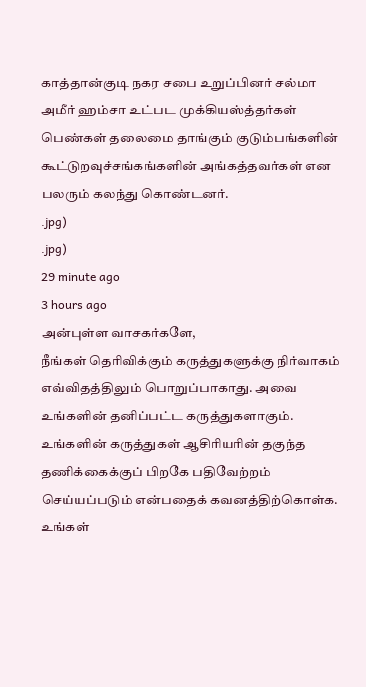காத்தான்குடி நகர சபை உறுப்பினர் சல்மா அமீர் ஹம்சா உட்பட முக்கியஸ்த்தர்கள் பெண்கள் தலைமை தாங்கும் குடும்பங்களின் கூட்டுறவுச்சங்கங்களின் அங்கத்தவர்கள் என பலரும் கலந்து கொண்டனர்.
.jpg)
.jpg)
29 minute ago
3 hours ago
அன்புள்ள வாசகர்களே,
நீங்கள் தெரிவிக்கும் கருத்துகளுக்கு நிர்வாகம் எவ்விதத்திலும் பொறுப்பாகாது. அவை உங்களின் தனிப்பட்ட கருத்துகளாகும். உங்களின் கருத்துகள் ஆசிரியரின் தகுந்த தணிக்கைக்குப் பிறகே பதிவேற்றம் செய்யப்படும் என்பதைக் கவனத்திற்கொள்க. உங்கள்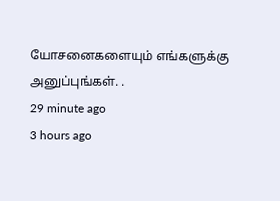யோசனைகளையும் எங்களுக்கு அனுப்புங்கள். .
29 minute ago
3 hours ago